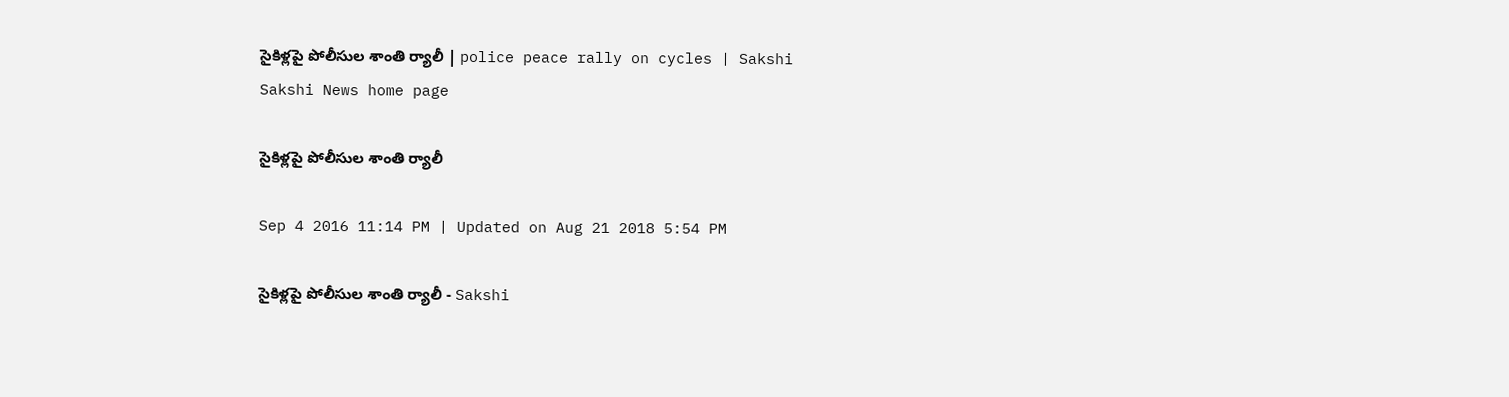సైకిళ్లపై పోలీసుల శాంతి ర్యాలీ | police peace rally on cycles | Sakshi
Sakshi News home page

సైకిళ్లపై పోలీసుల శాంతి ర్యాలీ

Sep 4 2016 11:14 PM | Updated on Aug 21 2018 5:54 PM

సైకిళ్లపై పోలీసుల శాంతి ర్యాలీ - Sakshi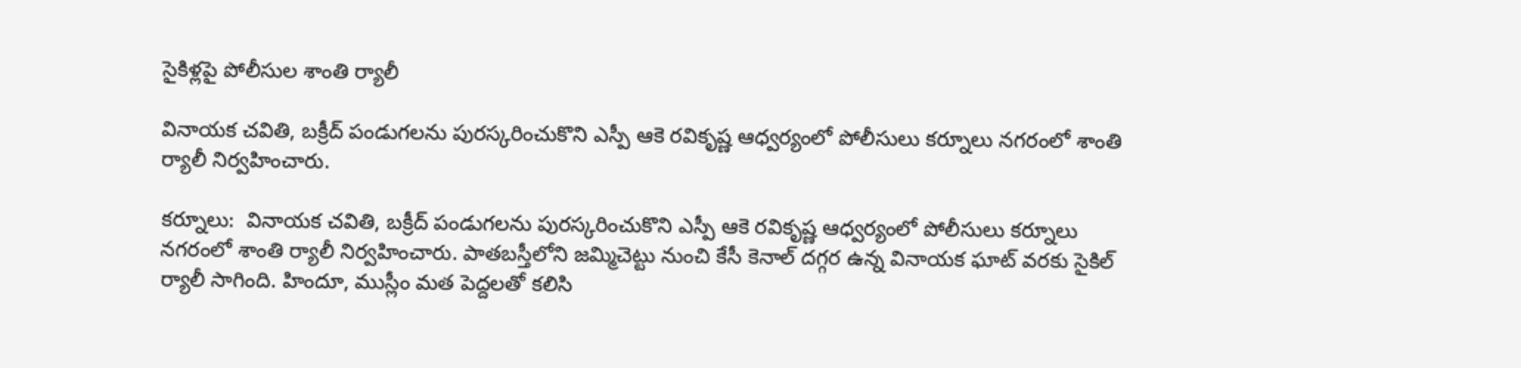సైకిళ్లపై పోలీసుల శాంతి ర్యాలీ

వినాయక చవితి, బక్రీద్‌ పండుగలను పురస్కరించుకొని ఎస్పీ ఆకె రవికృష్ణ ఆధ్వర్యంలో పోలీసులు కర్నూలు నగరంలో శాంతి ర్యాలీ నిర్వహించారు.

కర్నూలు:  వినాయక చవితి, బక్రీద్‌ పండుగలను పురస్కరించుకొని ఎస్పీ ఆకె రవికృష్ణ ఆధ్వర్యంలో పోలీసులు కర్నూలు నగరంలో శాంతి ర్యాలీ నిర్వహించారు. పాతబస్తీలోని జమ్మిచెట్టు నుంచి కేసీ కెనాల్‌ దగ్గర ఉన్న వినాయక ఘాట్‌ వరకు సైకిల్‌ ర్యాలీ సాగింది. హిందూ, ముస్లీం మత పెద్దలతో కలిసి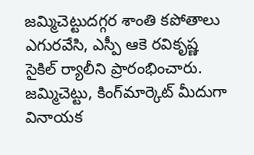జమ్మిచెట్టుదగ్గర శాంతి కపోతాలు ఎగురవేసి, ఎస్పీ ఆకె రవికృష్ణ సైకిల్‌ ర్యాలీని ప్రారంభించారు. జమ్మిచెట్టు, కింగ్‌మార్కెట్‌ మీదుగా వినాయక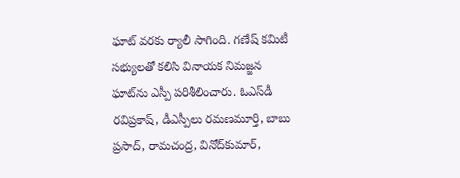ఘాట్‌ వరకు ర్యాలీ సాగింది. గణేష్‌ కమిటీ సభ్యులతో కలిసి వినాయక నిమజ్జన ఘాట్‌ను ఎస్పీ పరిశీలించారు. ఓఎస్‌డీ రవిప్రకాష్, డీఎస్పీలు రమణమూర్తి, బాబు ప్రసాద్, రామచంద్ర, వినోద్‌కుమార్,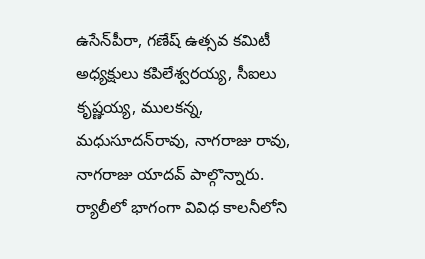ఉసేన్‌పీరా, గణేష్‌ ఉత్సవ కమిటీ అధ్యక్షులు కపిలేశ్వరయ్య, సీఐలు కృష్ణయ్య, ములకన్న, మధుసూదన్‌రావు, నాగరాజు రావు, నాగరాజు యాదవ్‌ పాల్గొన్నారు. ర్యాలీలో భాగంగా వివిధ కాలనీలోని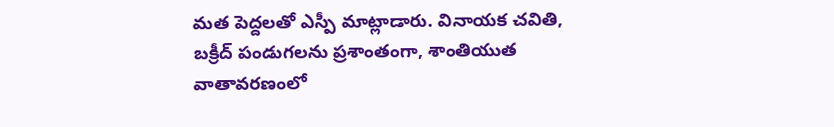మత పెద్దలతో ఎస్పీ మాట్లాడారు. వినాయక చవితి, బక్రీద్‌ పండుగలను ప్రశాంతంగా, శాంతియుత వాతావరణంలో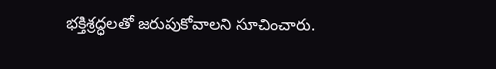భక్తిశ్రద్ధలతో జరుపుకోవాలని సూచించారు.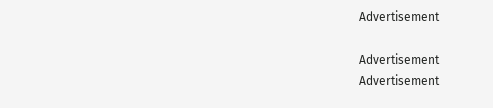Advertisement

Advertisement
Advertisement